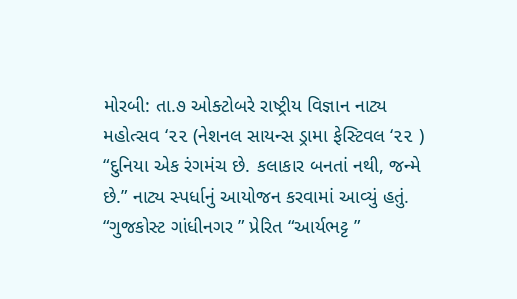મોરબી: તા.૭ ઓક્ટોબરે રાષ્ટ્રીય વિજ્ઞાન નાટ્ય મહોત્સવ ‘૨૨ (નેશનલ સાયન્સ ડ્રામા ફેસ્ટિવલ ‘૨૨ ) “દુનિયા એક રંગમંચ છે. કલાકાર બનતાં નથી, જન્મે છે.” નાટ્ય સ્પર્ધાનું આયોજન કરવામાં આવ્યું હતું.
“ગુજકોસ્ટ ગાંધીનગર ” પ્રેરિત “આર્યભટ્ટ ”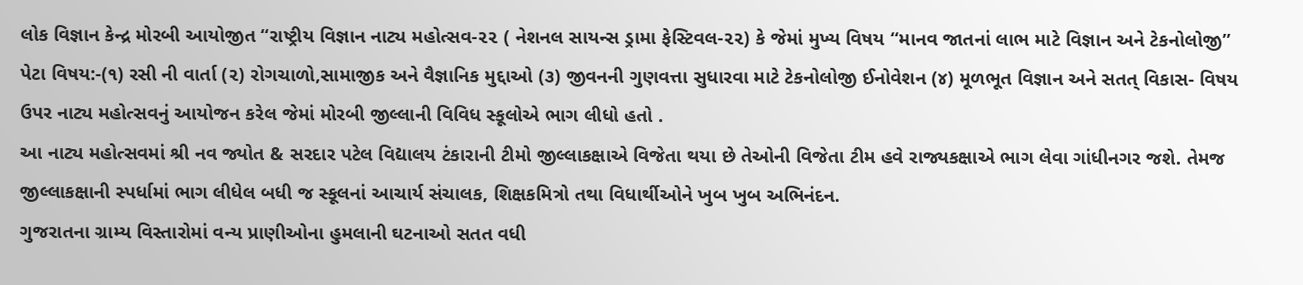લોક વિજ્ઞાન કેન્દ્ર મોરબી આયોજીત “રાષ્ટ્રીય વિજ્ઞાન નાટ્ય મહોત્સવ-૨૨ ( નેશનલ સાયન્સ ડ્રામા ફેસ્ટિવલ-૨૨) કે જેમાં મુખ્ય વિષય “માનવ જાતનાં લાભ માટે વિજ્ઞાન અને ટેકનોલોજી” પેટા વિષય:-(૧) રસી ની વાર્તા (૨) રોગચાળો,સામાજીક અને વૈજ્ઞાનિક મુદ્દાઓ (૩) જીવનની ગુણવત્તા સુધારવા માટે ટેકનોલોજી ઈનોવેશન (૪) મૂળભૂત વિજ્ઞાન અને સતત્ વિકાસ- વિષય ઉપર નાટ્ય મહોત્સવનું આયોજન કરેલ જેમાં મોરબી જીલ્લાની વિવિધ સ્કૂલોએ ભાગ લીધો હતો .
આ નાટ્ય મહોત્સવમાં શ્રી નવ જ્યોત & સરદાર પટેલ વિદ્યાલય ટંકારાની ટીમો જીલ્લાકક્ષાએ વિજેતા થયા છે તેઓની વિજેતા ટીમ હવે રાજ્યકક્ષાએ ભાગ લેવા ગાંધીનગર જશે. તેમજ જીલ્લાકક્ષાની સ્પર્ધામાં ભાગ લીધેલ બધી જ સ્કૂલનાં આચાર્ય સંચાલક, શિક્ષકમિત્રો તથા વિધાર્થીઓને ખુબ ખુબ અભિનંદન.
ગુજરાતના ગ્રામ્ય વિસ્તારોમાં વન્ય પ્રાણીઓના હુમલાની ઘટનાઓ સતત વધી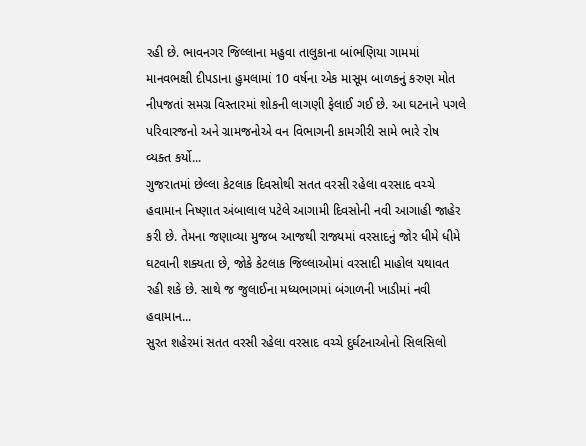રહી છે. ભાવનગર જિલ્લાના મહુવા તાલુકાના બાંભણિયા ગામમાં માનવભક્ષી દીપડાના હુમલામાં 10 વર્ષના એક માસૂમ બાળકનું કરુણ મોત નીપજતાં સમગ્ર વિસ્તારમાં શોકની લાગણી ફેલાઈ ગઈ છે. આ ઘટનાને પગલે પરિવારજનો અને ગ્રામજનોએ વન વિભાગની કામગીરી સામે ભારે રોષ વ્યક્ત કર્યો...
ગુજરાતમાં છેલ્લા કેટલાક દિવસોથી સતત વરસી રહેલા વરસાદ વચ્ચે હવામાન નિષ્ણાત અંબાલાલ પટેલે આગામી દિવસોની નવી આગાહી જાહેર કરી છે. તેમના જણાવ્યા મુજબ આજથી રાજ્યમાં વરસાદનું જોર ધીમે ધીમે ઘટવાની શક્યતા છે, જોકે કેટલાક જિલ્લાઓમાં વરસાદી માહોલ યથાવત રહી શકે છે. સાથે જ જુલાઈના મધ્યભાગમાં બંગાળની ખાડીમાં નવી હવામાન...
સુરત શહેરમાં સતત વરસી રહેલા વરસાદ વચ્ચે દુર્ઘટનાઓનો સિલસિલો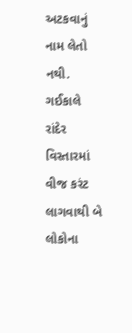અટકવાનું નામ લેતો નથી. ગઈકાલે રાંદેર વિસ્તારમાં વીજ કરંટ લાગવાથી બે લોકોના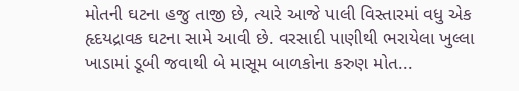મોતની ઘટના હજુ તાજી છે, ત્યારે આજે પાલી વિસ્તારમાં વધુ એક હૃદયદ્રાવક ઘટના સામે આવી છે. વરસાદી પાણીથી ભરાયેલા ખુલ્લા ખાડામાં ડૂબી જવાથી બે માસૂમ બાળકોના કરુણ મોત...